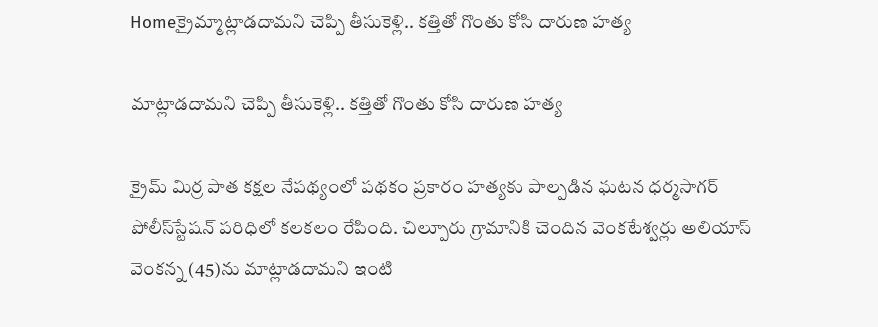Homeక్రైమ్మాట్లాడదామని చెప్పి తీసుకెళ్లి.. కత్తితో గొంతు కోసి దారుణ హత్య

మాట్లాడదామని చెప్పి తీసుకెళ్లి.. కత్తితో గొంతు కోసి దారుణ హత్య

క్రైమ్ మిర్ర పాత కక్షల నేపథ్యంలో పథకం ప్రకారం హత్యకు పాల్పడిన ఘటన ధర్మసాగర్‌ పోలీస్‌స్టేషన్‌ పరిధిలో కలకలం రేపింది. చిల్పూరు గ్రామానికి చెందిన వెంకటేశ్వర్లు అలియాస్‌ వెంకన్న (45)ను మాట్లాడదామని ఇంటి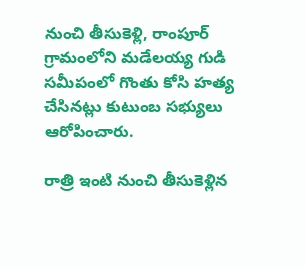నుంచి తీసుకెళ్లి, రాంపూర్‌ గ్రామంలోని మడేలయ్య గుడి సమీపంలో గొంతు కోసి హత్య చేసినట్లు కుటుంబ సభ్యులు ఆరోపించారు.

రాత్రి ఇంటి నుంచి తీసుకెళ్లిన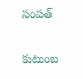సంపత్

కుటుంబ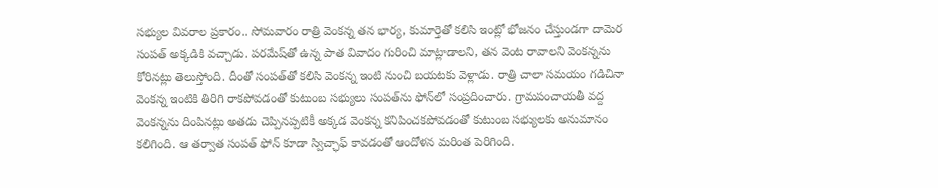సభ్యుల వివరాల ప్రకారం.. సోమవారం రాత్రి వెంకన్న తన భార్య, కుమార్తెతో కలిసి ఇంట్లో భోజనం చేస్తుండగా దామెర సంపత్‌ అక్కడికి వచ్చాడు. పరమేష్‌తో ఉన్న పాత వివాదం గురించి మాట్లాడాలని, తన వెంట రావాలని వెంకన్నను కోరినట్లు తెలుస్తోంది. దీంతో సంపత్‌తో కలిసి వెంకన్న ఇంటి నుంచి బయటకు వెళ్లాడు. రాత్రి చాలా సమయం గడిచినా వెంకన్న ఇంటికి తిరిగి రాకపోవడంతో కుటుంబ సభ్యులు సంపత్‌ను ఫోన్‌లో సంప్రదించారు. గ్రామపంచాయతీ వద్ద వెంకన్నను దింపినట్లు అతడు చెప్పినప్పటికీ అక్కడ వెంకన్న కనిపించకపోవడంతో కుటుంబ సభ్యులకు అనుమానం కలిగింది. ఆ తర్వాత సంపత్‌ ఫోన్‌ కూడా స్విచ్ఛాఫ్‌ కావడంతో ఆందోళన మరింత పెరిగింది.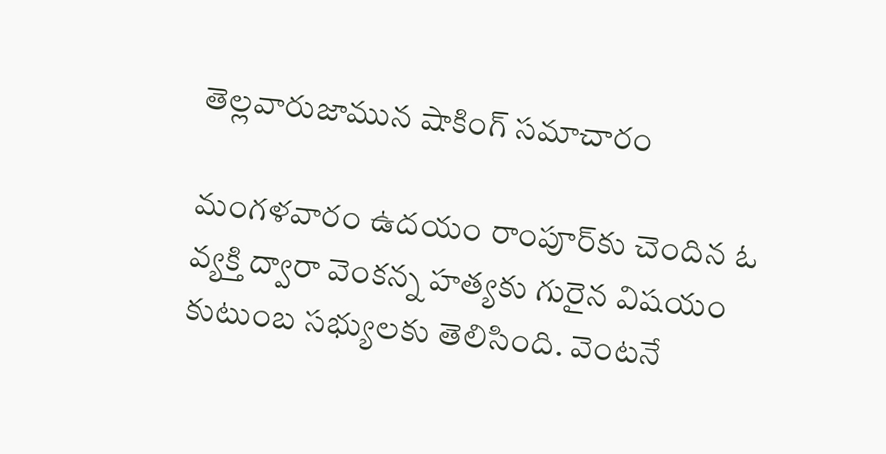తెల్లవారుజామున షాకింగ్‌ సమాచారం

మంగళవారం ఉదయం రాంపూర్‌కు చెందిన ఓ వ్యక్తి ద్వారా వెంకన్న హత్యకు గురైన విషయం కుటుంబ సభ్యులకు తెలిసింది. వెంటనే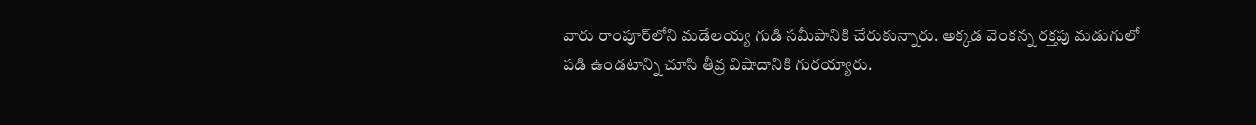వారు రాంపూర్‌లోని మడేలయ్య గుడి సమీపానికి చేరుకున్నారు. అక్కడ వెంకన్న రక్తపు మడుగులో పడి ఉండటాన్ని చూసి తీవ్ర విషాదానికి గురయ్యారు.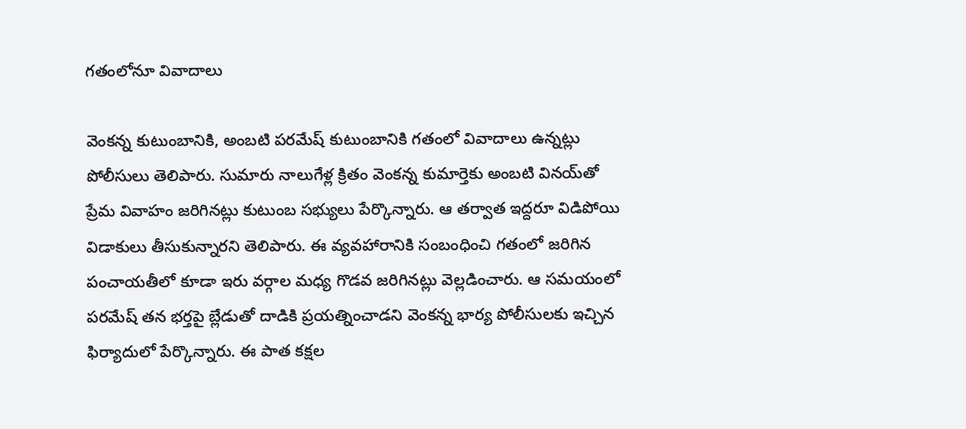గతంలోనూ వివాదాలు

వెంకన్న కుటుంబానికి, అంబటి పరమేష్‌ కుటుంబానికి గతంలో వివాదాలు ఉన్నట్లు పోలీసులు తెలిపారు. సుమారు నాలుగేళ్ల క్రితం వెంకన్న కుమార్తెకు అంబటి వినయ్‌తో ప్రేమ వివాహం జరిగినట్లు కుటుంబ సభ్యులు పేర్కొన్నారు. ఆ తర్వాత ఇద్దరూ విడిపోయి విడాకులు తీసుకున్నారని తెలిపారు. ఈ వ్యవహారానికి సంబంధించి గతంలో జరిగిన పంచాయతీలో కూడా ఇరు వర్గాల మధ్య గొడవ జరిగినట్లు వెల్లడించారు. ఆ సమయంలో పరమేష్‌ తన భర్తపై బ్లేడుతో దాడికి ప్రయత్నించాడని వెంకన్న భార్య పోలీసులకు ఇచ్చిన ఫిర్యాదులో పేర్కొన్నారు. ఈ పాత కక్షల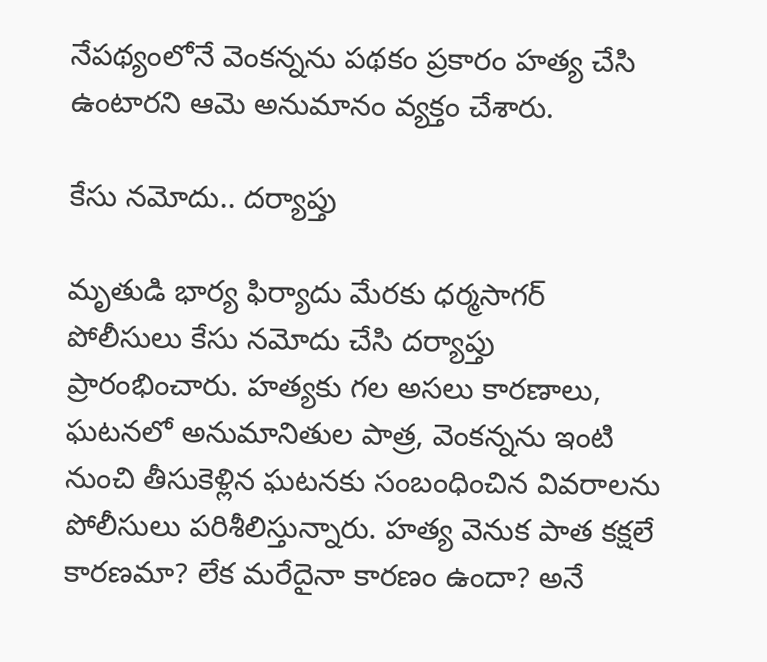నేపథ్యంలోనే వెంకన్నను పథకం ప్రకారం హత్య చేసి ఉంటారని ఆమె అనుమానం వ్యక్తం చేశారు.

కేసు నమోదు.. దర్యాప్తు

మృతుడి భార్య ఫిర్యాదు మేరకు ధర్మసాగర్‌ పోలీసులు కేసు నమోదు చేసి దర్యాప్తు ప్రారంభించారు. హత్యకు గల అసలు కారణాలు, ఘటనలో అనుమానితుల పాత్ర, వెంకన్నను ఇంటి నుంచి తీసుకెళ్లిన ఘటనకు సంబంధించిన వివరాలను పోలీసులు పరిశీలిస్తున్నారు. హత్య వెనుక పాత కక్షలే కారణమా? లేక మరేదైనా కారణం ఉందా? అనే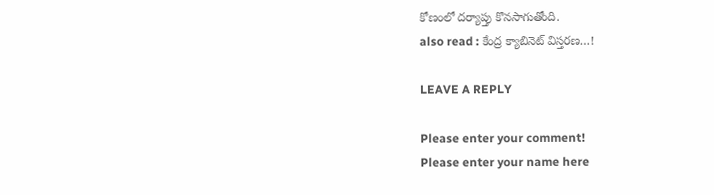కోణంలో దర్యాప్తు కొనసాగుతోంది.
also read : కేంద్ర క్యాబినెట్ విస్తరణ…!

LEAVE A REPLY

Please enter your comment!
Please enter your name here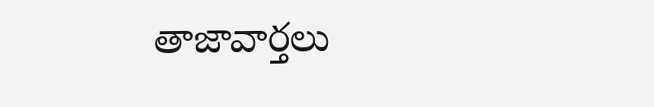తాజావార్తలు